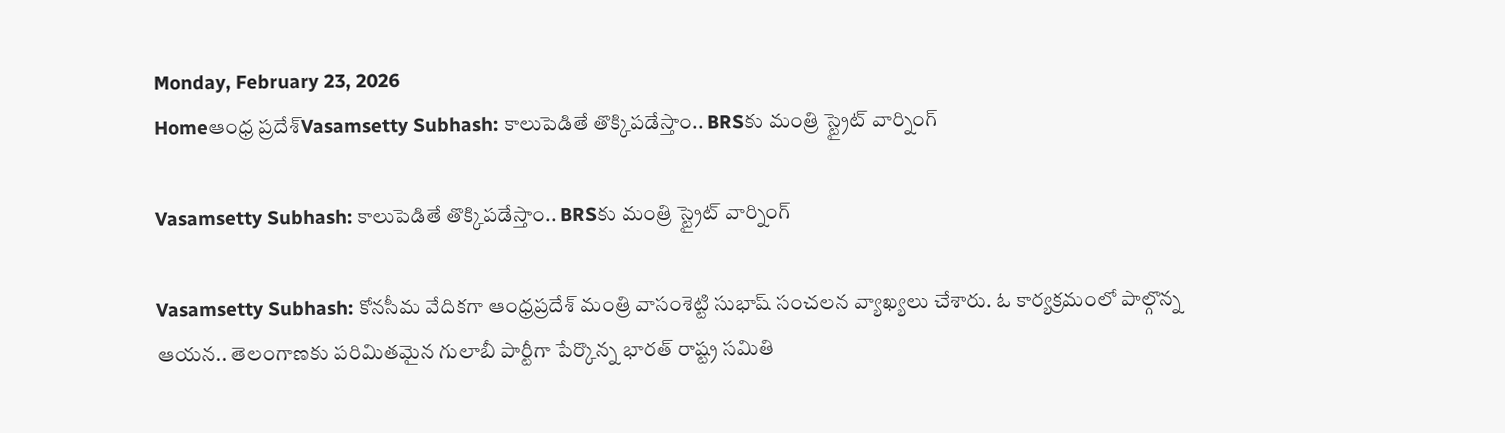Monday, February 23, 2026
Homeఆంధ్ర ప్రదేశ్Vasamsetty Subhash: కాలుపెడితే తొక్కిపడేస్తాం.. BRSకు మంత్రి స్ట్రైట్ వార్నింగ్

Vasamsetty Subhash: కాలుపెడితే తొక్కిపడేస్తాం.. BRSకు మంత్రి స్ట్రైట్ వార్నింగ్

Vasamsetty Subhash: కోనసీమ వేదికగా ఆంధ్రప్రదేశ్ మంత్రి వాసంశెట్టి సుభాష్ సంచలన వ్యాఖ్యలు చేశారు. ఓ కార్యక్రమంలో పాల్గొన్న ఆయన.. తెలంగాణకు పరిమితమైన గులాబీ పార్టీగా పేర్కొన్న భారత్ రాష్ట్ర సమితి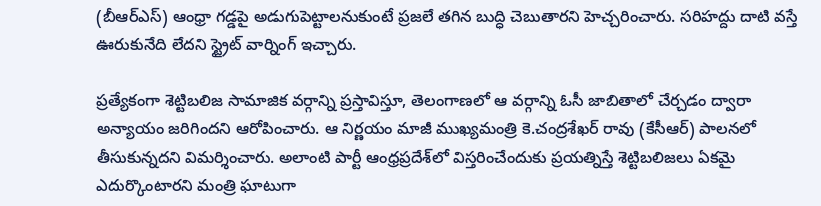(బీఆర్ఎస్) ఆంధ్రా గడ్డపై అడుగుపెట్టాలనుకుంటే ప్రజలే తగిన బుద్ధి చెబుతారని హెచ్చరించారు. సరిహద్దు దాటి వస్తే ఊరుకునేది లేదని స్ట్రైట్ వార్నింగ్ ఇచ్చారు.

ప్రత్యేకంగా శెట్టిబలిజ సామాజిక వర్గాన్ని ప్రస్తావిస్తూ, తెలంగాణలో ఆ వర్గాన్ని ఓసీ జాబితాలో చేర్చడం ద్వారా అన్యాయం జరిగిందని ఆరోపించారు. ఆ నిర్ణయం మాజీ ముఖ్యమంత్రి కె.చంద్రశేఖర్ రావు (కేసీఆర్) పాలనలో తీసుకున్నదని విమర్శించారు. అలాంటి పార్టీ ఆంధ్రప్రదేశ్‌లో విస్తరించేందుకు ప్రయత్నిస్తే శెట్టిబలిజలు ఏకమై ఎదుర్కొంటారని మంత్రి ఘాటుగా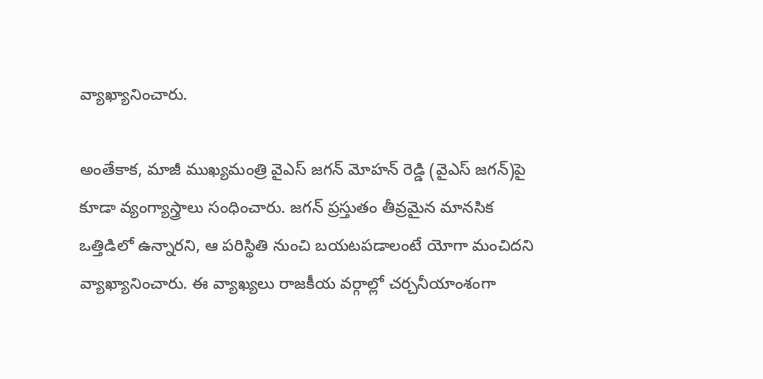వ్యాఖ్యానించారు.

అంతేకాక, మాజీ ముఖ్యమంత్రి వైఎస్ జగన్ మోహన్ రెడ్డి (వైఎస్ జగన్)పై కూడా వ్యంగ్యాస్త్రాలు సంధించారు. జగన్ ప్రస్తుతం తీవ్రమైన మానసిక ఒత్తిడిలో ఉన్నారని, ఆ పరిస్థితి నుంచి బయటపడాలంటే యోగా మంచిదని వ్యాఖ్యానించారు. ఈ వ్యాఖ్యలు రాజకీయ వర్గాల్లో చర్చనీయాంశంగా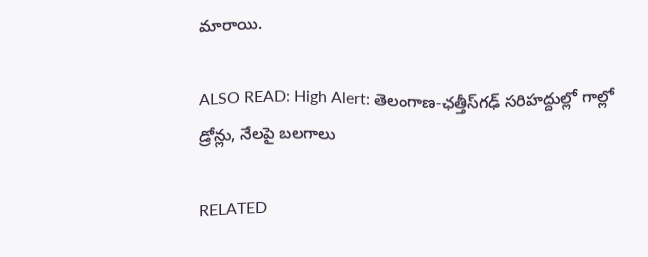మారాయి.

ALSO READ: High Alert: తెలంగాణ-ఛత్తీస్‌గఢ్ సరిహద్దుల్లో గాల్లో డ్రోన్లు, నేలపై బలగాలు

RELATED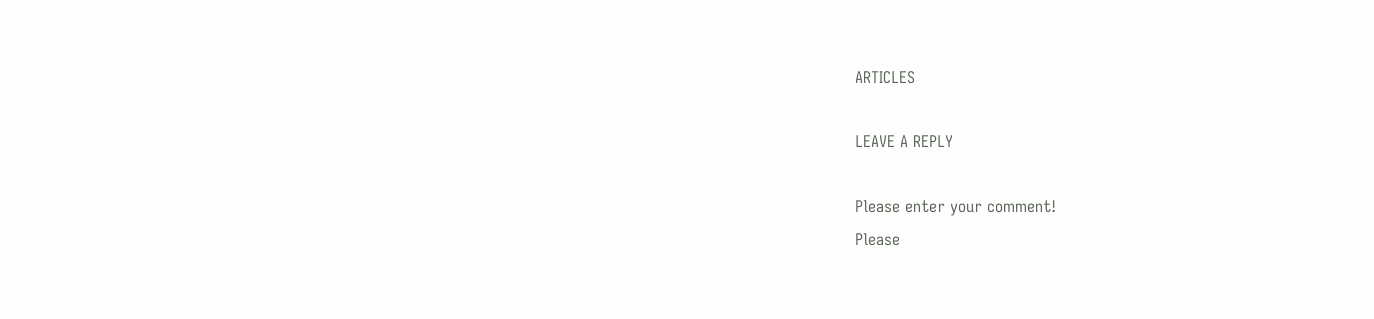ARTICLES

LEAVE A REPLY

Please enter your comment!
Please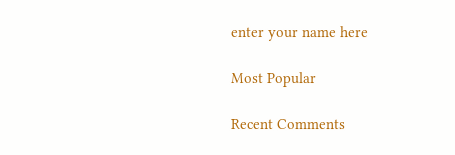enter your name here

Most Popular

Recent Comments